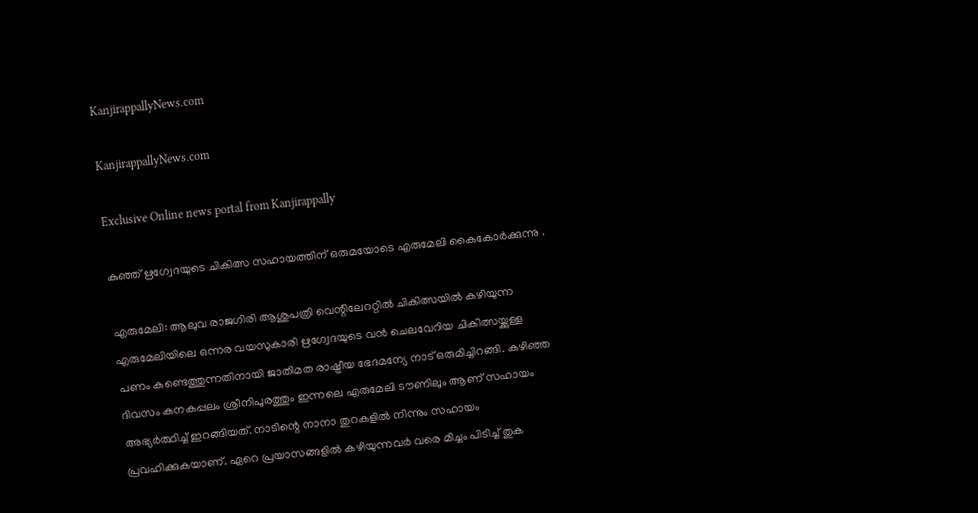KanjirappallyNews.com

KanjirappallyNews.com

Exclusive Online news portal from Kanjirappally

കുഞ്ഞ് ഋഗ്വേദയുടെ ചികിത്സ സഹായത്തിന് ഒരുമയോടെ എരുമേലി കൈകോർക്കുന്നു .

എരുമേലി: ആലുവ രാജഗിരി ആശുപത്രി വെന്റിലേററ്റില്‍ ചികിത്സയില്‍ കഴിയുന്ന എരുമേലിയിലെ ഒന്നര വയസുകാരി ഋഗ്വേദയുടെ വൻ ചെലവേറിയ ചികിത്സയ്ക്കുള്ള പണം കണ്ടെത്തുന്നതിനായി ജാതിമത രാഷ്ട്രീയ ഭേദമന്യേ നാട് ഒരുമിച്ചിറങ്ങി. കഴിഞ്ഞ ദിവസം കനകപ്പലം ശ്രീനിപുരത്തും ഇന്നലെ എരുമേലി ടൗണിലും ആണ് സഹായം അഭ്യര്‍ത്ഥിച്ച് ഇറങ്ങിയത്. നാടിന്റെ നാനാ തുറകളിൽ നിന്നും സഹായം പ്രവഹിക്കുകയാണ്. ഏറെ പ്രയാസങ്ങളിൽ കഴിയുന്നവർ വരെ മിച്ചം പിടിച്ച് തുക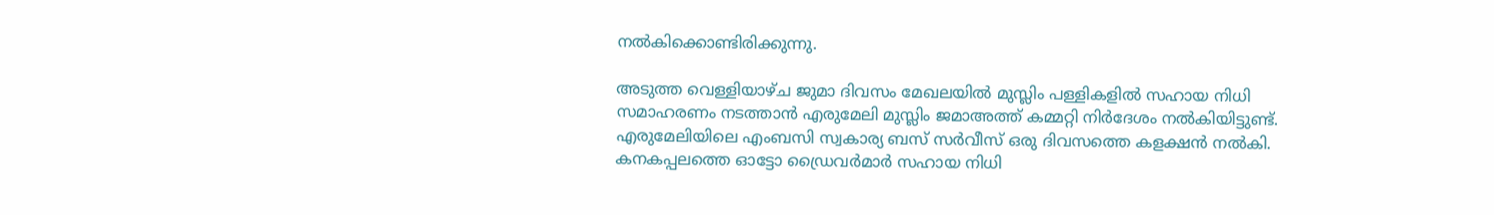നൽകിക്കൊണ്ടിരിക്കുന്നു.

അടുത്ത വെള്ളിയാഴ്ച ജുമാ ദിവസം മേഖലയിൽ മുസ്ലിം പള്ളികളിൽ സഹായ നിധി സമാഹരണം നടത്താൻ എരുമേലി മുസ്ലിം ജമാഅത്ത് കമ്മറ്റി നിർദേശം നൽകിയിട്ടുണ്ട്. എരുമേലിയിലെ എംബസി സ്വകാര്യ ബസ് സർവീസ് ഒരു ദിവസത്തെ കളക്ഷൻ നൽകി. കനകപ്പലത്തെ ഓട്ടോ ഡ്രൈവർമാർ സഹായ നിധി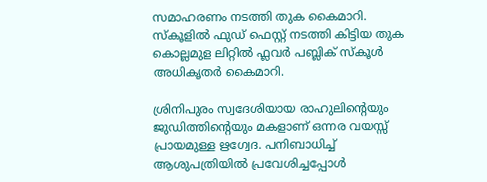സമാഹരണം നടത്തി തുക കൈമാറി. സ്കൂളിൽ ഫുഡ്‌ ഫെസ്റ്റ് നടത്തി കിട്ടിയ തുക കൊല്ലമുള ലിറ്റിൽ ഫ്ലവർ പബ്ലിക് സ്കൂൾ അധികൃതർ കൈമാറി.

ശ്രിനിപുരം സ്വദേശിയായ രാഹുലിന്റെയും ജുഡിത്തിന്റെയും മകളാണ് ഒന്നര വയസ്സ് പ്രായമുള്ള ഋഗ്വേദ. പനിബാധിച്ച് ആശുപത്രിയില്‍ പ്രവേശിച്ചപ്പോള്‍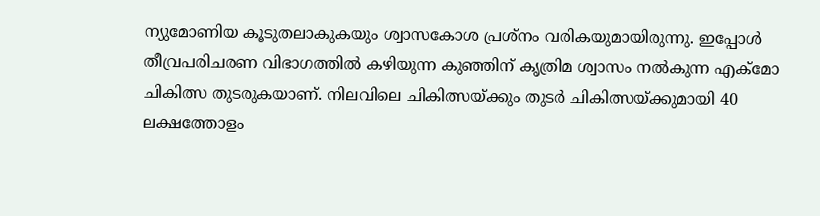ന്യുമോണിയ കൂടുതലാകുകയും ശ്വാസകോശ പ്രശ്‌നം വരികയുമായിരുന്നു. ഇപ്പോള്‍ തീവ്രപരിചരണ വിഭാഗത്തില്‍ കഴിയുന്ന കുഞ്ഞിന് കൃത്രിമ ശ്വാസം നല്‍കുന്ന എക്‌മോ ചികിത്സ തുടരുകയാണ്. നിലവിലെ ചികിത്സയ്ക്കും തുടര്‍ ചികിത്സയ്ക്കുമായി 40 ലക്ഷത്തോളം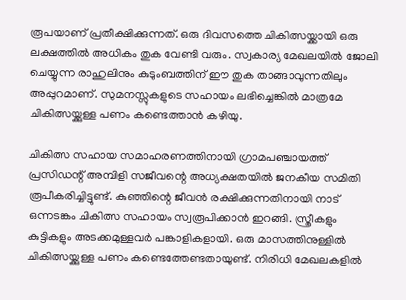രൂപയാണ് പ്രതീക്ഷിക്കുന്നത്. ഒരു ദിവസത്തെ ചികിത്സയ്ക്കായി ഒരു ലക്ഷത്തില്‍ അധികം തുക വേണ്ടി വരും. സ്വകാര്യ മേഖലയില്‍ ജോലി ചെയ്യുന്ന രാഹുലിനും കുടുംബത്തിന് ഈ തുക താങ്ങാവുന്നതിലും അപ്പുറമാണ്. സുമനസ്സുകളുടെ സഹായം ലഭിച്ചെങ്കില്‍ മാത്രമേ ചികിത്സയ്ക്കുള്ള പണം കണ്ടെത്താന്‍ കഴിയു.

ചികിത്സ സഹായ സമാഹരണത്തിനായി ഗ്രാമപഞ്ചായത്ത് പ്രസിഡന്റ് അമ്പിളി സജീവന്റെ അധ്യക്ഷതയില്‍ ജനകീയ സമിതി രൂപീകരിച്ചിട്ടുണ്ട്. കുഞ്ഞിന്റെ ജീവന്‍ രക്ഷിക്കുന്നതിനായി നാട് ഒന്നടങ്കം ചികിത്സ സഹായം സ്വരൂപിക്കാന്‍ ഇറങ്ങി. സ്ത്രീകളും കുട്ടികളും അടക്കമുള്ളവര്‍ പങ്കാളികളായി. ഒരു മാസത്തിനുള്ളില്‍ ചികിത്സയ്ക്കുള്ള പണം കണ്ടെത്തേണ്ടതായുണ്ട്. നിരിധി മേഖലകളില്‍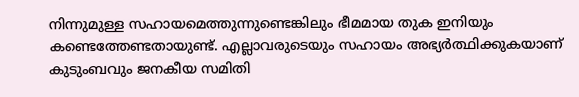നിന്നുമുള്ള സഹായമെത്തുന്നുണ്ടെങ്കിലും ഭീമമായ തുക ഇനിയും കണ്ടെത്തേണ്ടതായുണ്ട്. എല്ലാവരുടെയും സഹായം അഭ്യര്‍ത്ഥിക്കുകയാണ് കുടുംബവും ജനകീയ സമിതി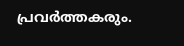പ്രവര്‍ത്തകരും.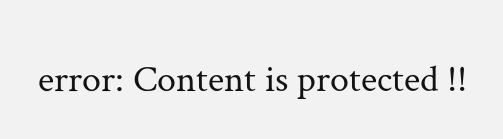error: Content is protected !!